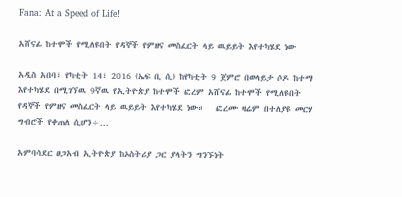Fana: At a Speed of Life!

አሸናፊ ከተሞች የሚለዩበት የዳኞች የምዘና መስፈርት ላይ ዉይይት እየተካሄደ ነው

አዲስ አበባ፣ የካቲት 14፣ 2016 (ኤፍ ቢ ሲ) ከየካቲት 9 ጀምሮ በወላይታ ሶዶ ከተማ እየተካሄደ በሚገኘዉ 9ኛዉ የኢትዮጵያ ከተሞች ፎረም አሸናፊ ከተሞች የሚለዩበት የዳኞች የምዘና መስፈርት ላይ ዉይይት እየተካሄደ ነው።   ፎረሙ ዛሬም በተለያዩ መርሃ ግብሮች የቀጠለ ሲሆን÷…

አምባሳደር ፀጋአብ ኢትዮጵያ ከኦስትሪያ ጋር ያላትን ግንኙነት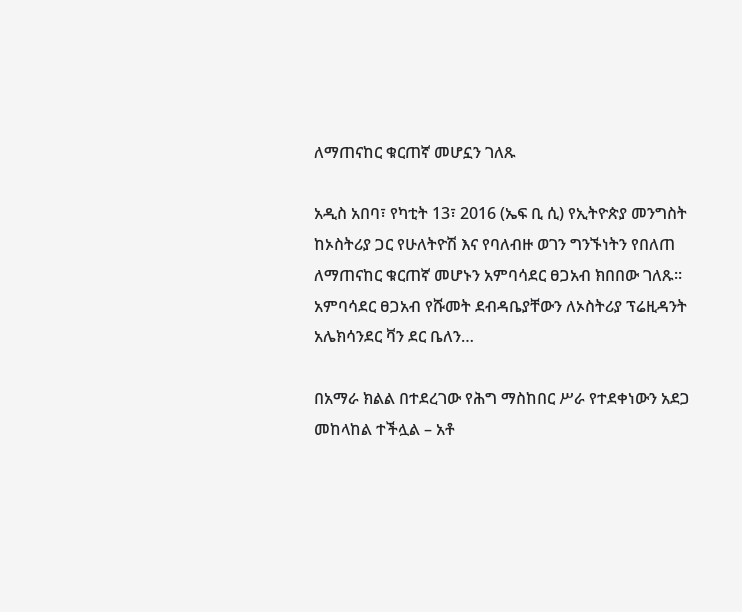ለማጠናከር ቁርጠኛ መሆኗን ገለጹ

አዲስ አበባ፣ የካቲት 13፣ 2016 (ኤፍ ቢ ሲ) የኢትዮጵያ መንግስት ከኦስትሪያ ጋር የሁለትዮሽ እና የባለብዙ ወገን ግንኙነትን የበለጠ ለማጠናከር ቁርጠኛ መሆኑን አምባሳደር ፀጋአብ ክበበው ገለጹ፡፡ አምባሳደር ፀጋአብ የሹመት ደብዳቤያቸውን ለኦስትሪያ ፕሬዚዳንት አሌክሳንደር ቫን ደር ቤለን…

በአማራ ክልል በተደረገው የሕግ ማስከበር ሥራ የተደቀነውን አደጋ መከላከል ተችሏል – አቶ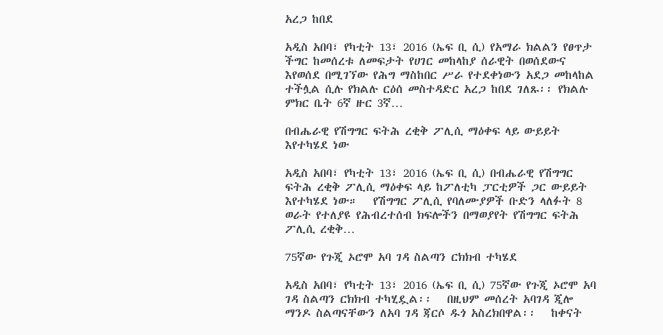አረጋ ከበደ

አዲስ አበባ፣ የካቲት 13፣ 2016 (ኤፍ ቢ ሲ) የአማራ ክልልን የፀጥታ ችግር ከመሰረቱ ለመፍታት የሀገር መከላከያ ሰራዊት በወሰደውና እየወሰደ በሚገኘው የሕግ ማስከበር ሥራ የተደቀነውን አደጋ መከላከል ተችሏል ሲሉ የክልሉ ርዕሰ መስተዳድር አረጋ ከበደ ገለጹ፡፡ የክልሉ ምክር ቤት 6ኛ ዙር 3ኛ…

በብሔራዊ የሽግግር ፍትሕ ረቂቅ ፖሊሲ ማዕቀፍ ላይ ውይይት እየተካሄደ ነው

አዲስ አበባ፣ የካቲት 13፣ 2016 (ኤፍ ቢ ሲ) በብሔራዊ የሽግግር ፍትሕ ረቂቅ ፖሊሲ ማዕቀፍ ላይ ከፖለቲካ ፓርቲዎች ጋር ውይይት እየተካሄደ ነው።   የሽግግር ፖሊሲ የባለሙያዎች ቡድን ላለፉት 8 ወራት የተለያዩ የሕብረተሰብ ክፍሎችን በማወያየት የሽግግር ፍትሕ ፖሊሲ ረቂቅ…

75ኛው የጉጂ ኦሮሞ አባ ገዳ ስልጣን ርክክብ ተካሄደ

አዲስ አበባ፣ የካቲት 13፣ 2016 (ኤፍ ቢ ሲ) 75ኛው የጉጂ ኦሮሞ አባ ገዳ ስልጣን ርክክብ ተካሂዷል፡፡   በዚህም መሰረት አባገዳ ጂሎ ማንዶ ስልጣናቸውን ለአባ ገዳ ጃርሶ ዱጎ አስረክበዋል፡፡   ከቀናት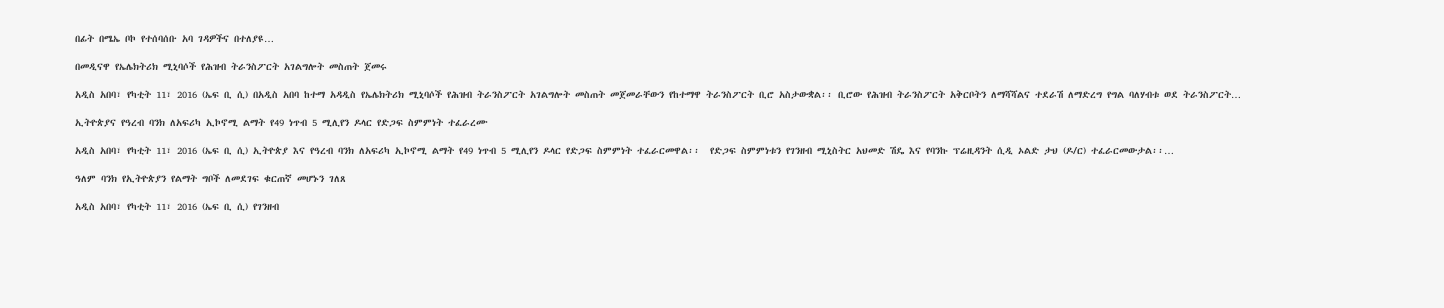በፊት በሜኤ ቦኮ የተሰባሰቡ አባ ገዳዎችና በተለያዩ…

በመዲናዋ የኤሌክትሪክ ሚኒባሶች የሕዝብ ትራንስፖርት አገልግሎት መስጠት ጀመሩ

አዲስ አበባ፣ የካቲት 11፣ 2016 (ኤፍ ቢ ሲ) በአዲስ አበባ ከተማ አዳዲስ የኤሌክትሪክ ሚኒባሶች የሕዝብ ትራንስፖርት አገልግሎት መስጠት መጀመራቸውን የከተማዋ ትራንስፖርት ቢሮ አስታውቋል፡፡ ቢሮው የሕዝብ ትራንስፖርት አቅርቦትን ለማሻሻልና ተደራሽ ለማድረግ የግል ባለሃብቱ ወደ ትራንስፖርት…

ኢትዮጵያና የዓረብ ባንክ ለአፍሪካ ኢኮኖሚ ልማት የ49 ነጥብ 5 ሚሊየን ዶላር የድጋፍ ስምምነት ተፈራረሙ

አዲስ አበባ፣ የካቲት 11፣ 2016 (ኤፍ ቢ ሲ) ኢትዮጵያ እና የዓረብ ባንክ ለአፍሪካ ኢኮኖሚ ልማት የ49 ነጥብ 5 ሚሊየን ዶላር የድጋፍ ስምምነት ተፈራርመዋል፡፡  የድጋፍ ስምምነቱን የገንዘብ ሚኒስትር አህመድ ሽዴ እና የባንኩ ፕሬዚዳንት ሲዲ ኦልድ ታህ (ዶ/ር) ተፈራርመውታል፡፡…

ዓለም ባንክ የኢትዮጵያን የልማት ግቦች ለመደገፍ ቁርጠኛ መሆኑን ገለጸ

አዲስ አበባ፣ የካቲት 11፣ 2016 (ኤፍ ቢ ሲ) የገንዘብ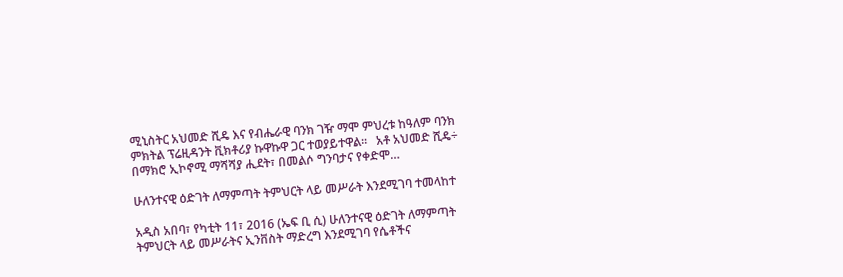ሚኒስትር አህመድ ሺዴ እና የብሔራዊ ባንክ ገዥ ማሞ ምህረቱ ከዓለም ባንክ ምክትል ፕሬዚዳንት ቪክቶሪያ ኩዋኩዋ ጋር ተወያይተዋል፡፡   አቶ አህመድ ሺዴ÷ በማክሮ ኢኮኖሚ ማሻሻያ ሒደት፣ በመልሶ ግንባታና የቀድሞ…

ሁለንተናዊ ዕድገት ለማምጣት ትምህርት ላይ መሥራት እንደሚገባ ተመላከተ

አዲስ አበባ፣ የካቲት 11፣ 2016 (ኤፍ ቢ ሲ) ሁለንተናዊ ዕድገት ለማምጣት ትምህርት ላይ መሥራትና ኢንቨስት ማድረግ እንደሚገባ የሴቶችና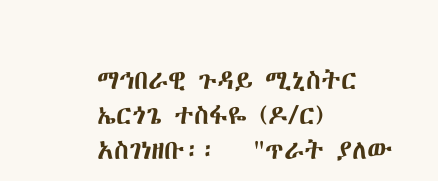ማኅበራዊ ጉዳይ ሚኒስትር ኤርጎጌ ተስፋዬ (ዶ/ር) አስገነዘቡ፡፡   "ጥራት ያለው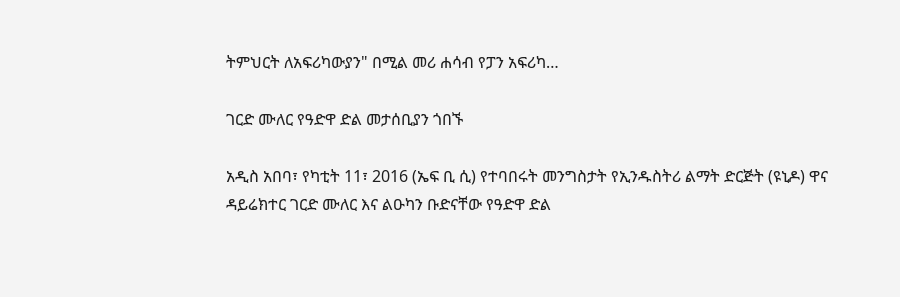ትምህርት ለአፍሪካውያን" በሚል መሪ ሐሳብ የፓን አፍሪካ…

ገርድ ሙለር የዓድዋ ድል መታሰቢያን ጎበኙ

አዲስ አበባ፣ የካቲት 11፣ 2016 (ኤፍ ቢ ሲ) የተባበሩት መንግስታት የኢንዱስትሪ ልማት ድርጅት (ዩኒዶ) ዋና ዳይሬክተር ገርድ ሙለር እና ልዑካን ቡድናቸው የዓድዋ ድል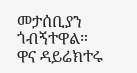መታሰቢያን ጎብኝተዋል።   ዋና ዳይሬክተሩ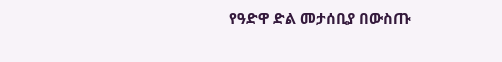የዓድዋ ድል መታሰቢያ በውስጡ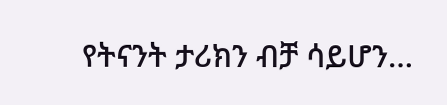የትናንት ታሪክን ብቻ ሳይሆን…